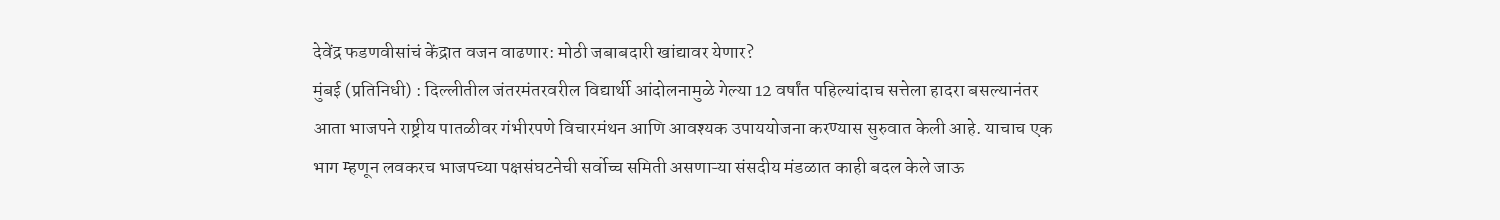देवेंद्र फडणवीसांचं केंद्रात वजन वाढणार: मोठी जबाबदारी खांद्यावर येणार?
मुंबई (प्रतिनिधी) : दिल्लीतील जंतरमंतरवरील विद्यार्थी आंदोलनामुळे गेल्या 12 वर्षांत पहिल्यांदाच सत्तेला हादरा बसल्यानंतर आता भाजपने राष्ट्रीय पातळीवर गंभीरपणे विचारमंथन आणि आवश्यक उपाययोजना करण्यास सुरुवात केली आहे. याचाच एक भाग म्हणून लवकरच भाजपच्या पक्षसंघटनेची सर्वोच्च समिती असणाऱ्या संसदीय मंडळात काही बदल केले जाऊ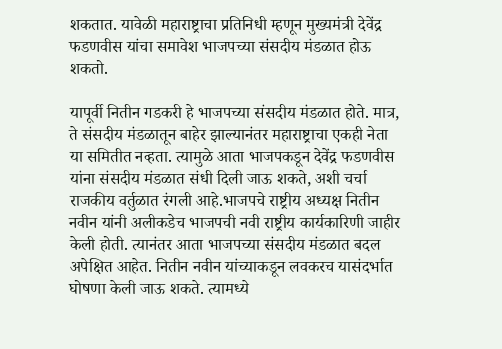शकतात. यावेळी महाराष्ट्राचा प्रतिनिधी म्हणून मुख्यमंत्री देवेंद्र फडणवीस यांचा समावेश भाजपच्या संसदीय मंडळात होऊ शकतो.

यापूर्वी नितीन गडकरी हे भाजपच्या संसदीय मंडळात होते. मात्र, ते संसदीय मंडळातून बाहेर झाल्यानंतर महाराष्ट्राचा एकही नेता या समितीत नव्हता. त्यामुळे आता भाजपकडून देवेंद्र फडणवीस यांना संसदीय मंडळात संधी दिली जाऊ शकते, अशी चर्चा राजकीय वर्तुळात रंगली आहे.भाजपचे राष्ट्रीय अध्यक्ष नितीन नवीन यांनी अलीकडेच भाजपची नवी राष्ट्रीय कार्यकारिणी जाहीर केली होती. त्यानंतर आता भाजपच्या संसदीय मंडळात बदल अपेक्षित आहेत. नितीन नवीन यांच्याकडून लवकरच यासंदर्भात घोषणा केली जाऊ शकते. त्यामध्ये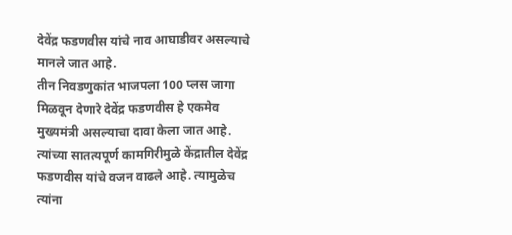देवेंद्र फडणवीस यांचे नाव आघाडीवर असल्याचे मानले जात आहे.
तीन निवडणुकांत भाजपला 100 प्लस जागा मिळवून देणारे देवेंद्र फडणवीस हे एकमेव मुख्यमंत्री असल्याचा दावा केला जात आहे. त्यांच्या सातत्यपूर्ण कामगिरीमुळे केंद्रातील देवेंद्र फडणवीस यांचे वजन वाढले आहे. त्यामुळेच त्यांना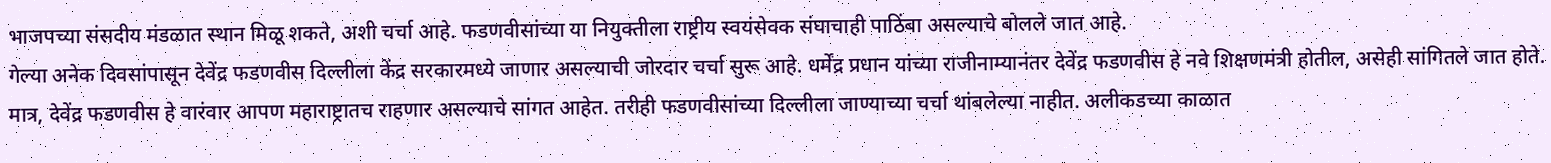भाजपच्या संसदीय मंडळात स्थान मिळू शकते, अशी चर्चा आहे. फडणवीसांच्या या नियुक्तीला राष्ट्रीय स्वयंसेवक संघाचाही पाठिंबा असल्याचे बोलले जात आहे.
गेल्या अनेक दिवसांपासून देवेंद्र फडणवीस दिल्लीला केंद्र सरकारमध्ये जाणार असल्याची जोरदार चर्चा सुरू आहे. धर्मेंद्र प्रधान यांच्या राजीनाम्यानंतर देवेंद्र फडणवीस हे नवे शिक्षणमंत्री होतील, असेही सांगितले जात होते. मात्र, देवेंद्र फडणवीस हे वारंवार आपण महाराष्ट्रातच राहणार असल्याचे सांगत आहेत. तरीही फडणवीसांच्या दिल्लीला जाण्याच्या चर्चा थांबलेल्या नाहीत. अलीकडच्या काळात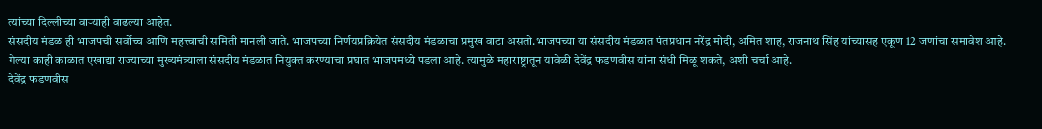त्यांच्या दिल्लीच्या वाऱ्याही वाढल्या आहेत.
संसदीय मंडळ ही भाजपची सर्वोच्च आणि महत्त्वाची समिती मानली जाते. भाजपच्या निर्णयप्रक्रियेत संसदीय मंडळाचा प्रमुख वाटा असतो.भाजपच्या या संसदीय मंडळात पंतप्रधान नरेंद्र मोदी, अमित शाह, राजनाथ सिंह यांच्यासह एकूण 12 जणांचा समावेश आहे. गेल्या काही काळात एखाद्या राज्याच्या मुख्यमंत्र्याला संसदीय मंडळात नियुक्त करण्याचा प्रघात भाजपमध्ये पडला आहे. त्यामुळे महाराष्ट्रातून यावेळी देवेंद्र फडणवीस यांना संधी मिळू शकते, अशी चर्चा आहे.
देवेंद्र फडणवीस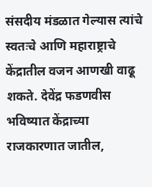संसदीय मंडळात गेल्यास त्यांचे स्वतःचे आणि महाराष्ट्राचे केंद्रातील वजन आणखी वाढू शकते. देवेंद्र फडणवीस भविष्यात केंद्राच्या राजकारणात जातील,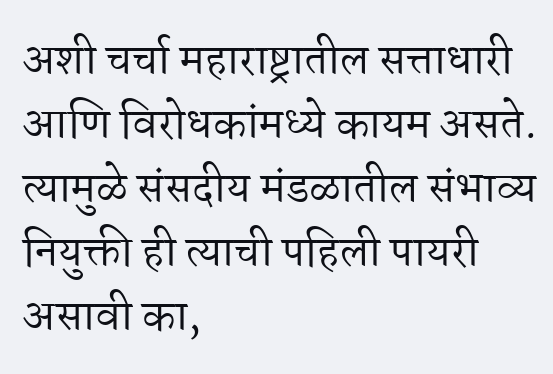अशी चर्चा महाराष्ट्रातील सत्ताधारी आणि विरोधकांमध्ये कायम असते. त्यामुळे संसदीय मंडळातील संभाव्य नियुक्ती ही त्याची पहिली पायरी असावी का,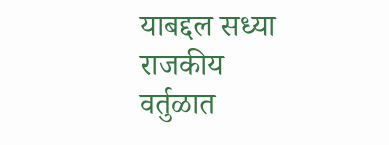याबद्दल सध्या राजकीय वर्तुळात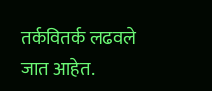तर्कवितर्क लढवले जात आहेत.